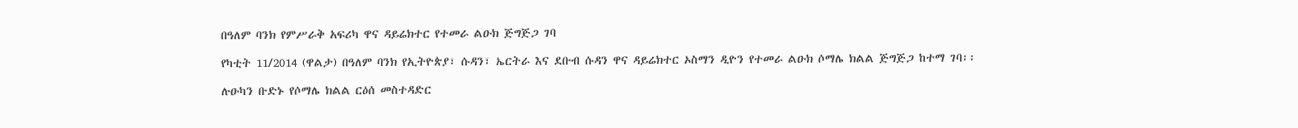በዓለም ባንክ የምሥራቅ አፍሪካ ዋና ዳይሬክተር የተመራ ልዑክ ጅግጅጋ ገባ

የካቲት 11/2014 (ዋልታ) በዓለም ባንክ የኢትዮጵያ፣ ሱዳን፣ ኤርትራ እና ደቡብ ሱዳን ዋና ዳይሬክተር ኦስማን ዲዮን የተመራ ልዑክ ሶማሌ ክልል ጅግጅጋ ከተማ ገባ፡፡

ሉዑካን ቡድኑ የሶማሌ ክልል ርዕሰ መስተዳድር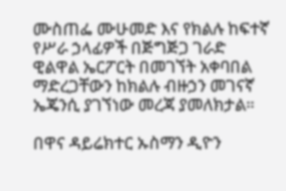ሙስጠፌ ሙሁመድ እና የክልሉ ከፍተኛ የሥራ ኃላፊዎች በጅግጅጋ ገራድ ዊልዋል ኤርፖርት በመገኘት አቀባበል ማድረጋቸውን ከክልሉ ብዙኃን መገናኛ ኤጄንሲ ያገኘነው መረጃ ያመለክታል።

በዋና ዳይሬክተር ኡስማን ዲዮን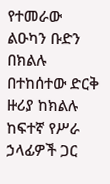የተመራው ልዑካን ቡድን በክልሉ በተከሰተው ድርቅ ዙሪያ ከክልሉ ከፍተኛ የሥራ ኃላፊዎች ጋር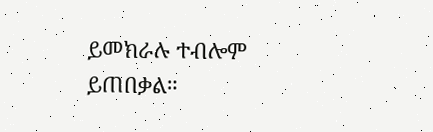ይመክራሉ ተብሎም ይጠበቃል።